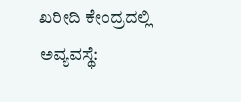ಖರೀದಿ ಕೇಂದ್ರದಲ್ಲಿ ಅವ್ಯವಸ್ಥೆ: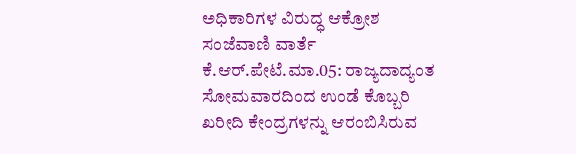ಅಧಿಕಾರಿಗಳ ವಿರುದ್ಧ ಆಕ್ರೋಶ
ಸಂಜೆವಾಣಿ ವಾರ್ತೆ
ಕೆ.ಆರ್.ಪೇಟೆ.ಮಾ.05: ರಾಜ್ಯದಾದ್ಯಂತ ಸೋಮವಾರದಿಂದ ಉಂಡೆ ಕೊಬ್ಬರಿ ಖರೀದಿ ಕೇಂದ್ರಗಳನ್ನು ಆರಂಬಿಸಿರುವ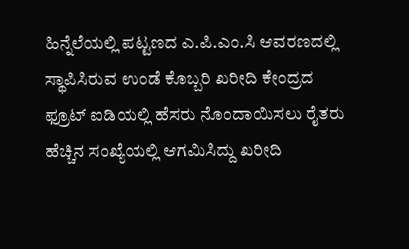ಹಿನ್ನೆಲೆಯಲ್ಲಿ ಪಟ್ಟಣದ ಎ.ಪಿ.ಎಂ.ಸಿ ಆವರಣದಲ್ಲಿ ಸ್ಥಾಪಿಸಿರುವ ಉಂಡೆ ಕೊಬ್ಬರಿ ಖರೀದಿ ಕೇಂದ್ರದ ಫ್ರೂಟ್ ಐಡಿಯಲ್ಲಿ ಹೆಸರು ನೊಂದಾಯಿಸಲು ರೈತರು ಹೆಚ್ಚಿನ ಸಂಖ್ಯೆಯಲ್ಲಿ ಆಗಮಿಸಿದ್ದು ಖರೀದಿ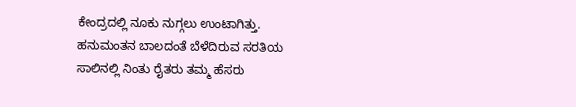ಕೇಂದ್ರದಲ್ಲಿ ನೂಕು ನುಗ್ಗಲು ಉಂಟಾಗಿತ್ತು. ಹನುಮಂತನ ಬಾಲದಂತೆ ಬೆಳೆದಿರುವ ಸರತಿಯ ಸಾಲಿನಲ್ಲಿ ನಿಂತು ರೈತರು ತಮ್ಮ ಹೆಸರು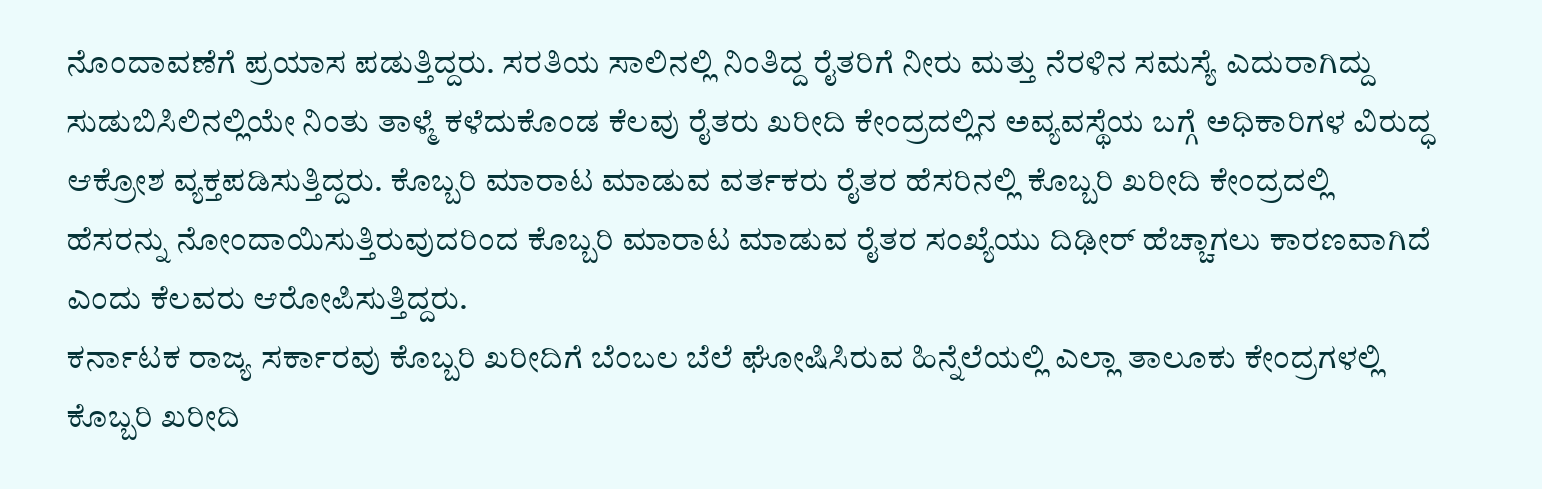ನೊಂದಾವಣೆಗೆ ಪ್ರಯಾಸ ಪಡುತ್ತಿದ್ದರು. ಸರತಿಯ ಸಾಲಿನಲ್ಲಿ ನಿಂತಿದ್ದ ರೈತರಿಗೆ ನೀರು ಮತ್ತು ನೆರಳಿನ ಸಮಸ್ಯೆ ಎದುರಾಗಿದ್ದು ಸುಡುಬಿಸಿಲಿನಲ್ಲಿಯೇ ನಿಂತು ತಾಳ್ಮೆ ಕಳೆದುಕೊಂಡ ಕೆಲವು ರೈತರು ಖರೀದಿ ಕೇಂದ್ರದಲ್ಲಿನ ಅವ್ಯವಸ್ಥೆಯ ಬಗ್ಗೆ ಅಧಿಕಾರಿಗಳ ವಿರುದ್ಧ ಆಕ್ರೋಶ ವ್ಯಕ್ತಪಡಿಸುತ್ತಿದ್ದರು. ಕೊಬ್ಬರಿ ಮಾರಾಟ ಮಾಡುವ ವರ್ತಕರು ರೈತರ ಹೆಸರಿನಲ್ಲಿ ಕೊಬ್ಬರಿ ಖರೀದಿ ಕೇಂದ್ರದಲ್ಲಿ ಹೆಸರನ್ನು ನೋಂದಾಯಿಸುತ್ತಿರುವುದರಿಂದ ಕೊಬ್ಬರಿ ಮಾರಾಟ ಮಾಡುವ ರೈತರ ಸಂಖ್ಯೆಯು ದಿಢೀರ್ ಹೆಚ್ಚಾಗಲು ಕಾರಣವಾಗಿದೆ ಎಂದು ಕೆಲವರು ಆರೋಪಿಸುತ್ತಿದ್ದರು.
ಕರ್ನಾಟಕ ರಾಜ್ಯ ಸರ್ಕಾರವು ಕೊಬ್ಬರಿ ಖರೀದಿಗೆ ಬೆಂಬಲ ಬೆಲೆ ಘೋಷಿಸಿರುವ ಹಿನ್ನೆಲೆಯಲ್ಲಿ ಎಲ್ಲಾ ತಾಲೂಕು ಕೇಂದ್ರಗಳಲ್ಲಿ ಕೊಬ್ಬರಿ ಖರೀದಿ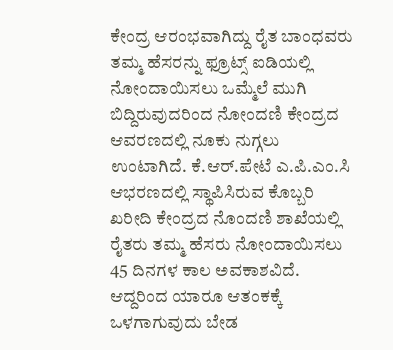ಕೇಂದ್ರ ಆರಂಭವಾಗಿದ್ದು ರೈತ ಬಾಂಧವರು ತಮ್ಮ ಹೆಸರನ್ನು ಫ್ರೂಟ್ಸ್ ಐಡಿಯಲ್ಲಿ ನೋಂದಾಯಿಸಲು ಒಮ್ಮೆಲೆ ಮುಗಿ ಬಿದ್ದಿರುವುದರಿಂದ ನೋಂದಣಿ ಕೇಂದ್ರದ ಆವರಣದಲ್ಲಿ ನೂಕು ನುಗ್ಗಲು ಉಂಟಾಗಿದೆ. ಕೆ.ಆರ್.ಪೇಟೆ ಎ.ಪಿ.ಎಂ.ಸಿ ಆಭರಣದಲ್ಲಿ ಸ್ಥಾಪಿಸಿರುವ ಕೊಬ್ಬರಿ ಖರೀದಿ ಕೇಂದ್ರದ ನೊಂದಣಿ ಶಾಖೆಯಲ್ಲಿ ರೈತರು ತಮ್ಮ ಹೆಸರು ನೋಂದಾಯಿಸಲು 45 ದಿನಗಳ ಕಾಲ ಅವಕಾಶವಿದೆ. ಆದ್ದರಿಂದ ಯಾರೂ ಆತಂಕಕ್ಕೆ ಒಳಗಾಗುವುದು ಬೇಡ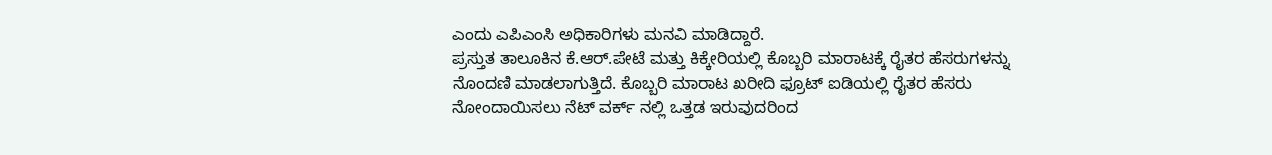ಎಂದು ಎಪಿಎಂಸಿ ಅಧಿಕಾರಿಗಳು ಮನವಿ ಮಾಡಿದ್ದಾರೆ.
ಪ್ರಸ್ತುತ ತಾಲೂಕಿನ ಕೆ.ಆರ್.ಪೇಟೆ ಮತ್ತು ಕಿಕ್ಕೇರಿಯಲ್ಲಿ ಕೊಬ್ಬರಿ ಮಾರಾಟಕ್ಕೆ ರೈತರ ಹೆಸರುಗಳನ್ನು ನೊಂದಣಿ ಮಾಡಲಾಗುತ್ತಿದೆ. ಕೊಬ್ಬರಿ ಮಾರಾಟ ಖರೀದಿ ಫ್ರೂಟ್ ಐಡಿಯಲ್ಲಿ ರೈತರ ಹೆಸರು ನೋಂದಾಯಿಸಲು ನೆಟ್ ವರ್ಕ್ ನಲ್ಲಿ ಒತ್ತಡ ಇರುವುದರಿಂದ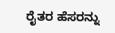ರೈತರ ಹೆಸರನ್ನು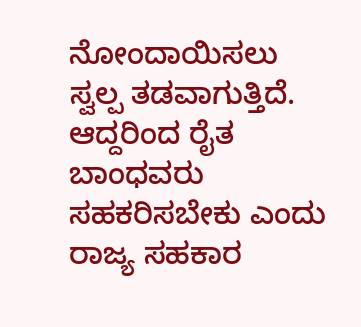ನೋಂದಾಯಿಸಲು ಸ್ವಲ್ಪ ತಡವಾಗುತ್ತಿದೆ. ಆದ್ದರಿಂದ ರೈತ ಬಾಂಧವರು ಸಹಕರಿಸಬೇಕು ಎಂದು ರಾಜ್ಯ ಸಹಕಾರ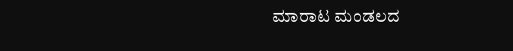ಮಾರಾಟ ಮಂಡಲದ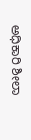ಅಧಿಕಾರಿ ಶೀಲಾ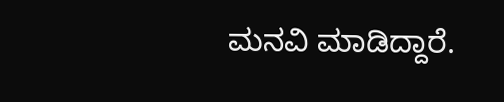ಮನವಿ ಮಾಡಿದ್ದಾರೆ.